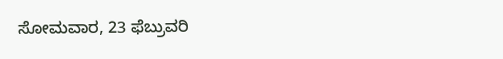ಸೋಮವಾರ, 23 ಫೆಬ್ರುವರಿ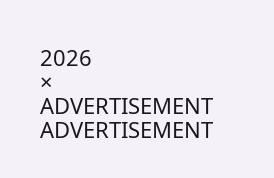2026
×
ADVERTISEMENT
ADVERTISEMENT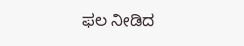ಫಲ ನೀಡಿದ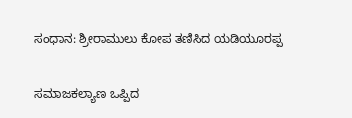ಸಂಧಾನ: ಶ್ರೀರಾಮುಲು ಕೋಪ ತಣಿಸಿದ ಯಡಿಯೂರಪ್ಪ

ಸಮಾಜಕಲ್ಯಾಣ ಒಪ್ಪಿದ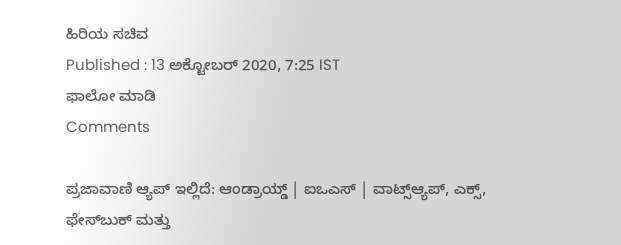ಹಿರಿಯ ಸಚಿವ
Published : 13 ಅಕ್ಟೋಬರ್ 2020, 7:25 IST
ಫಾಲೋ ಮಾಡಿ
Comments

ಪ್ರಜಾವಾಣಿ ಆ್ಯಪ್ ಇಲ್ಲಿದೆ: ಆಂಡ್ರಾಯ್ಡ್ | ಐಒಎಸ್ | ವಾಟ್ಸ್ಆ್ಯಪ್, ಎಕ್ಸ್, ಫೇಸ್‌ಬುಕ್ ಮತ್ತು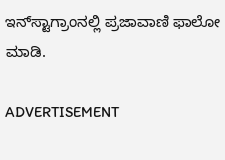ಇನ್‌ಸ್ಟಾಗ್ರಾಂನಲ್ಲಿ ಪ್ರಜಾವಾಣಿ ಫಾಲೋ ಮಾಡಿ.

ADVERTISEMENT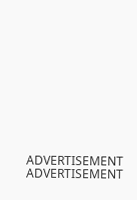ADVERTISEMENT
ADVERTISEMENT